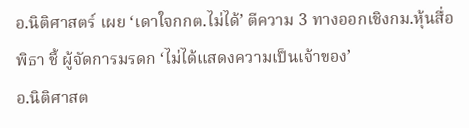อ.นิติศาสตร์ เผย ‘เดาใจกกต.ไม่ได้’ ตีความ 3 ทางออกเชิงกม.หุ้นสื่อพิธา ชี้ ผู้จัดการมรดก ‘ไม่ได้แสดงความเป็นเจ้าของ’
อ.นิติศาสต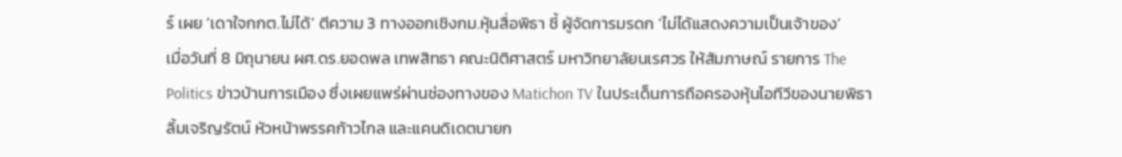ร์ เผย ‘เดาใจกกต.ไม่ได้’ ตีความ 3 ทางออกเชิงกม.หุ้นสื่อพิธา ชี้ ผู้จัดการมรดก ‘ไม่ได้แสดงความเป็นเจ้าของ’
เมื่อวันที่ 8 มิถุนายน ผศ.ดร.ยอดพล เทพสิทธา คณะนิติศาสตร์ มหาวิทยาลัยนเรศวร ให้สัมภาษณ์ รายการ The Politics ข่าวบ้านการเมือง ซึ่งเผยแพร่ผ่านช่องทางของ Matichon TV ในประเด็นการถือครองหุ้นไอทีวีของนายพิธา ลิ้มเจริญรัตน์ หัวหน้าพรรคก้าวไกล และแคนดิเดตนายก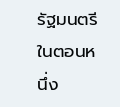รัฐมนตรี
ในตอนหนึ่ง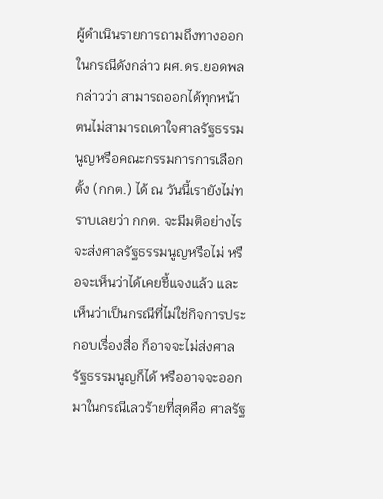ผู้ดำเนินรายการถามถึงทางออกในกรณีดังกล่าว ผศ.ดร.ยอดพล กล่าวว่า สามารถออกได้ทุกหน้า ตนไม่สามารถเดาใจศาลรัฐธรรมนูญหรือคณะกรรมการการเลือกตั้ง (กกต.) ได้ ณ วันนี้เรายังไม่ทราบเลยว่า กกต. จะมีมติอย่างไร จะส่งศาลรัฐธรรมนูญหรือไม่ หรือจะเห็นว่าได้เคยชี้แจงแล้ว และเห็นว่าเป็นกรณีที่ไม่ใช่กิจการประกอบเรื่องสื่อ ก็อาจจะไม่ส่งศาลรัฐธรรมนูญก็ได้ หรืออาจจะออกมาในกรณีเลวร้ายที่สุดคือ ศาลรัฐ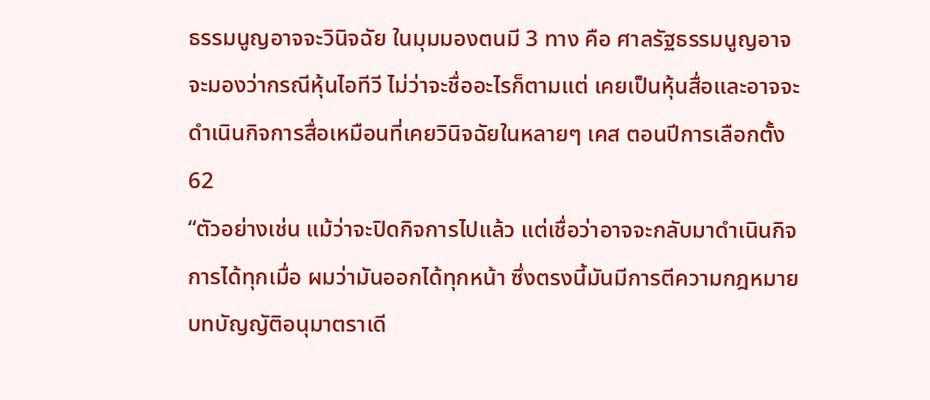ธรรมนูญอาจจะวินิจฉัย ในมุมมองตนมี 3 ทาง คือ ศาลรัฐธรรมนูญอาจจะมองว่ากรณีหุ้นไอทีวี ไม่ว่าจะชื่ออะไรก็ตามแต่ เคยเป็นหุ้นสื่อและอาจจะดำเนินกิจการสื่อเหมือนที่เคยวินิจฉัยในหลายๆ เคส ตอนปีการเลือกตั้ง 62
“ตัวอย่างเช่น แม้ว่าจะปิดกิจการไปแล้ว แต่เชื่อว่าอาจจะกลับมาดำเนินกิจการได้ทุกเมื่อ ผมว่ามันออกได้ทุกหน้า ซึ่งตรงนี้มันมีการตีความกฎหมาย บทบัญญัติอนุมาตราเดี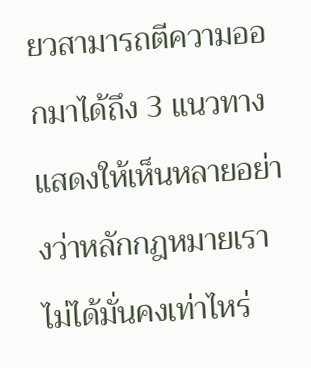ยวสามารถตีความออกมาได้ถึง 3 แนวทาง แสดงให้เห็นหลายอย่างว่าหลักกฎหมายเราไม่ได้มั่นคงเท่าไหร่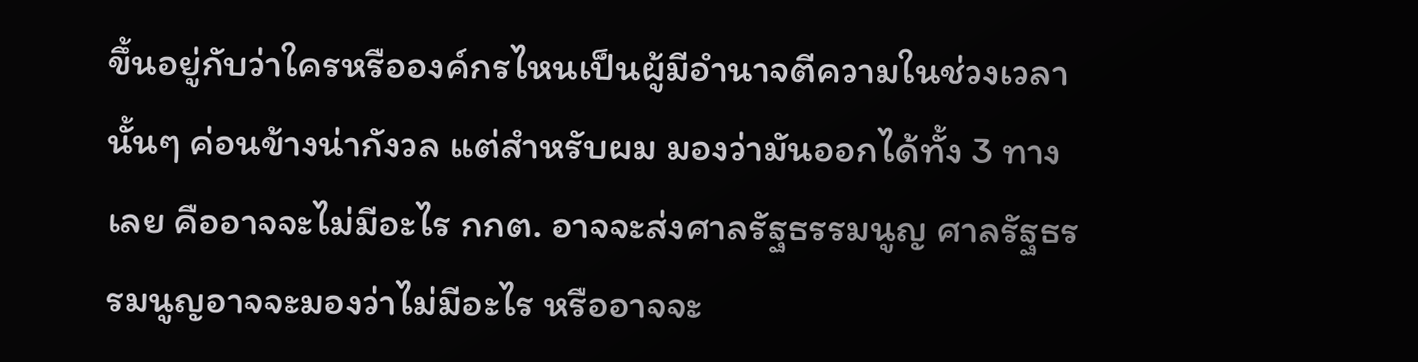ขึ้นอยู่กับว่าใครหรือองค์กรไหนเป็นผู้มีอำนาจตีความในช่วงเวลานั้นๆ ค่อนข้างน่ากังวล แต่สำหรับผม มองว่ามันออกได้ทั้ง 3 ทางเลย คืออาจจะไม่มีอะไร กกต. อาจจะส่งศาลรัฐธรรมนูญ ศาลรัฐธรรมนูญอาจจะมองว่าไม่มีอะไร หรืออาจจะ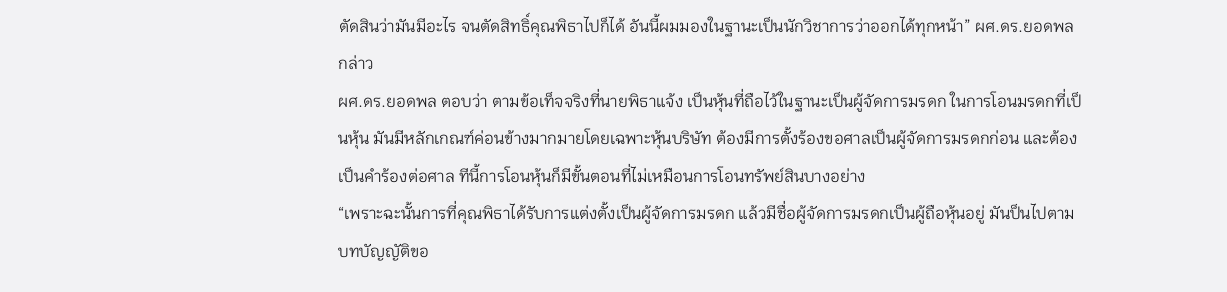ตัดสินว่ามันมีอะไร จนตัดสิทธิ์คุณพิธาไปก็ได้ อันนี้ผมมองในฐานะเป็นนักวิชาการว่าออกได้ทุกหน้า” ผศ.ดร.ยอดพล กล่าว
ผศ.ดร.ยอดพล ตอบว่า ตามข้อเท็จจริงที่นายพิธาแจ้ง เป็นหุ้นที่ถือไว้ในฐานะเป็นผู้จัดการมรดก ในการโอนมรดกที่เป็นหุ้น มันมีหลักเกณฑ์ค่อนข้างมากมายโดยเฉพาะหุ้นบริษัท ต้องมีการตั้งร้องขอศาลเป็นผู้จัดการมรดกก่อน และต้องเป็นคำร้องต่อศาล ทีนี้การโอนหุ้นก็มีขั้นตอนที่ไม่เหมือนการโอนทรัพย์สินบางอย่าง
“เพราะฉะนั้นการที่คุณพิธาได้รับการแต่งตั้งเป็นผู้จัดการมรดก แล้วมีชื่อผู้จัดการมรดกเป็นผู้ถือหุ้นอยู่ มันป็นไปตามบทบัญญัติขอ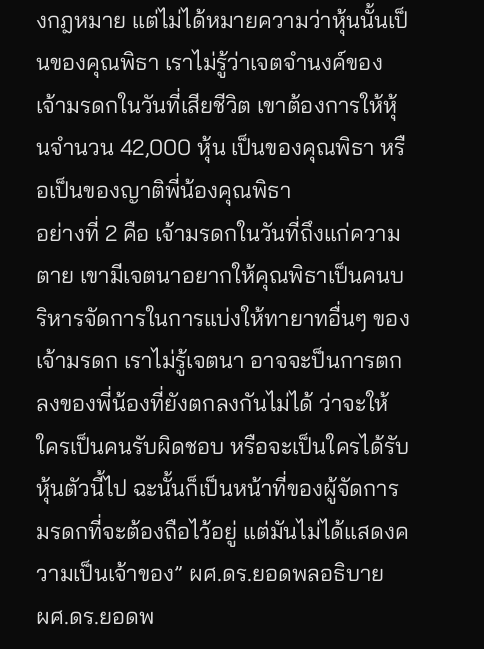งกฎหมาย แต่ไม่ได้หมายความว่าหุ้นนั้นเป็นของคุณพิธา เราไม่รู้ว่าเจตจำนงค์ของเจ้ามรดกในวันที่เสียชีวิต เขาต้องการให้หุ้นจำนวน 42,000 หุ้น เป็นของคุณพิธา หรือเป็นของญาติพี่น้องคุณพิธา
อย่างที่ 2 คือ เจ้ามรดกในวันที่ถึงแก่ความตาย เขามีเจตนาอยากให้คุณพิธาเป็นคนบริหารจัดการในการแบ่งให้ทายาทอื่นๆ ของเจ้ามรดก เราไม่รู้เจตนา อาจจะป็นการตกลงของพี่น้องที่ยังตกลงกันไม่ได้ ว่าจะให้ใครเป็นคนรับผิดชอบ หรือจะเป็นใครได้รับหุ้นตัวนี้ไป ฉะนั้นก็เป็นหน้าที่ของผู้จัดการมรดกที่จะต้องถือไว้อยู่ แต่มันไม่ได้แสดงความเป็นเจ้าของ” ผศ.ดร.ยอดพลอธิบาย
ผศ.ดร.ยอดพ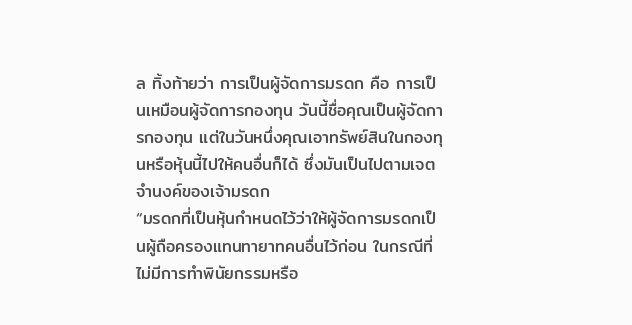ล ทิ้งท้ายว่า การเป็นผู้จัดการมรดก คือ การเป็นเหมือนผู้จัดการกองทุน วันนี้ชื่อคุณเป็นผู้จัดการกองทุน แต่ในวันหนึ่งคุณเอาทรัพย์สินในกองทุนหรือหุ้นนี้ไปให้คนอื่นก็ได้ ซึ่งมันเป็นไปตามเจตจำนงค์ของเจ้ามรดก
“มรดกที่เป็นหุ้นกำหนดไว้ว่าให้ผู้จัดการมรดกเป็นผู้ถือครองแทนทายาทคนอื่นไว้ก่อน ในกรณีที่ไม่มีการทำพินัยกรรมหรือ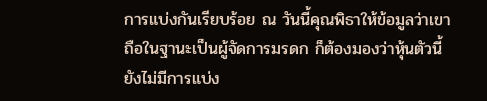การแบ่งกันเรียบร้อย ณ วันนี้คุณพิธาให้ข้อมูลว่าเขาถือในฐานะเป็นผู้จัดการมรดก ก็ต้องมองว่าหุ้นตัวนี้ยังไม่มีการแบ่ง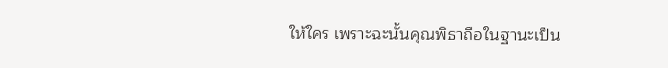ให้ใคร เพราะฉะนั้นคุณพิธาถือในฐานะเป็น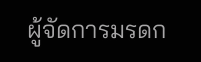ผู้จัดการมรดก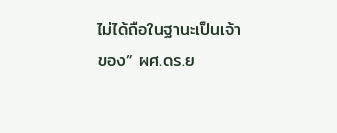ไม่ได้ถือในฐานะเป็นเจ้าของ” ผศ.ดร.ย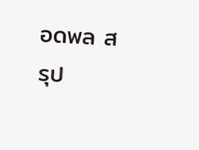อดพล สรุป